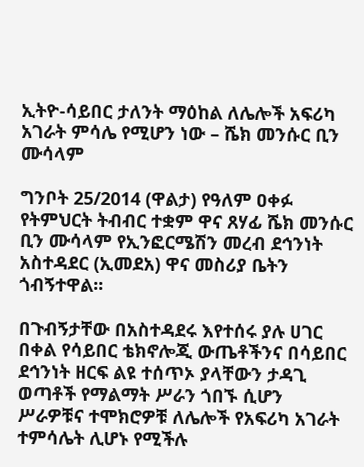ኢትዮ-ሳይበር ታለንት ማዕከል ለሌሎች አፍሪካ አገራት ምሳሌ የሚሆን ነው – ሼክ መንሱር ቢን ሙሳላም

ግንቦት 25/2014 (ዋልታ) የዓለም ዐቀፉ የትምህርት ትብብር ተቋም ዋና ጸሃፊ ሼክ መንሱር ቢን ሙሳላም የኢንፎርሜሽን መረብ ደኅንነት አስተዳደር (ኢመደአ) ዋና መስሪያ ቤትን ጎብኝተዋል፡፡

በጉብኝታቸው በአስተዳደሩ እየተሰሩ ያሉ ሀገር በቀል የሳይበር ቴክኖሎጂ ውጤቶችንና በሳይበር ደኅንነት ዘርፍ ልዩ ተሰጥኦ ያላቸውን ታዳጊ ወጣቶች የማልማት ሥራን ጎበኙ ሲሆን ሥራዎቹና ተሞክሮዎቹ ለሌሎች የአፍሪካ አገራት ተምሳሌት ሊሆኑ የሚችሉ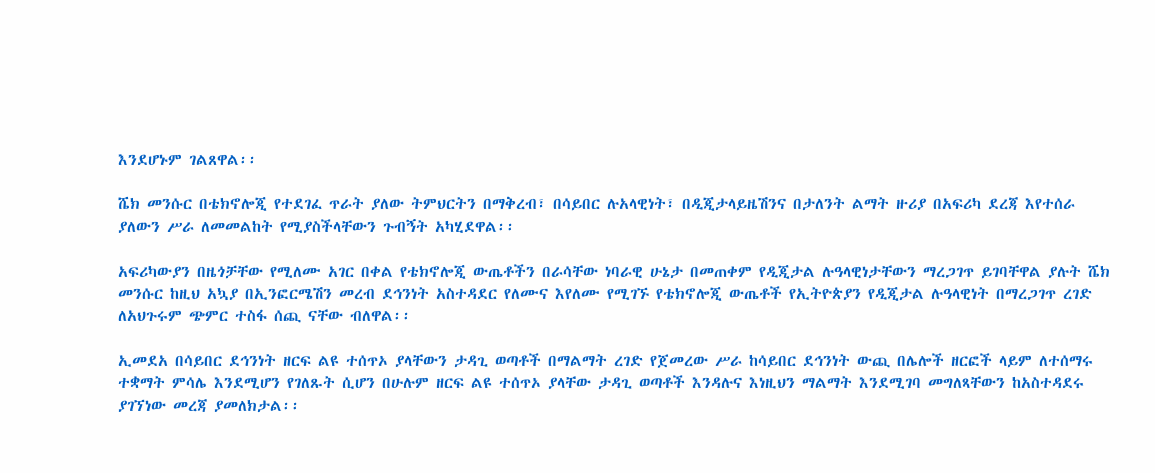እንደሆኑም ገልጸዋል፡፡

ሼክ መንሱር በቴክኖሎጂ የተደገፈ ጥራት ያለው ትምህርትን በማቅረብ፣ በሳይበር ሉአላዊነት፣ በዲጂታላይዜሽንና በታለንት ልማት ዙሪያ በአፍሪካ ደረጃ እየተሰራ ያለውን ሥራ ለመመልከት የሚያስችላቸውን ጉብኝት አካሂደዋል፡፡

አፍሪካውያን በዜጎቻቸው የሚለሙ አገር በቀል የቴክኖሎጂ ውጤቶችን በራሳቸው ነባራዊ ሁኔታ በመጠቀም የዲጂታል ሉዓላዊነታቸውን ማረጋገጥ ይገባቸዋል ያሉት ሼክ መንሱር ከዚህ አኳያ በኢንፎርሜሽን መረብ ደኅንነት አስተዳደር የለሙና እየለሙ የሚገኙ የቴክኖሎጂ ውጤቶች የኢትዮጵያን የዲጂታል ሉዓላዊነት በማረጋገጥ ረገድ ለአህጉሩም ጭምር ተስፋ ሰጪ ናቸው ብለዋል፡፡

ኢመደአ በሳይበር ደኅንነት ዘርፍ ልዩ ተሰጥኦ ያላቸውን ታዳጊ ወጣቶች በማልማት ረገድ የጀመረው ሥራ ከሳይበር ደኅንነት ውጪ በሌሎች ዘርፎች ላይም ለተሰማሩ ተቋማት ምሳሌ እንደሚሆን የገለጹት ሲሆን በሁሉም ዘርፍ ልዩ ተሰጥኦ ያላቸው ታዳጊ ወጣቶች እንዳሉና እነዚህን ማልማት እንደሚገባ መግለጻቸውን ከአስተዳደሩ ያገኘነው መረጃ ያመለክታል፡፡